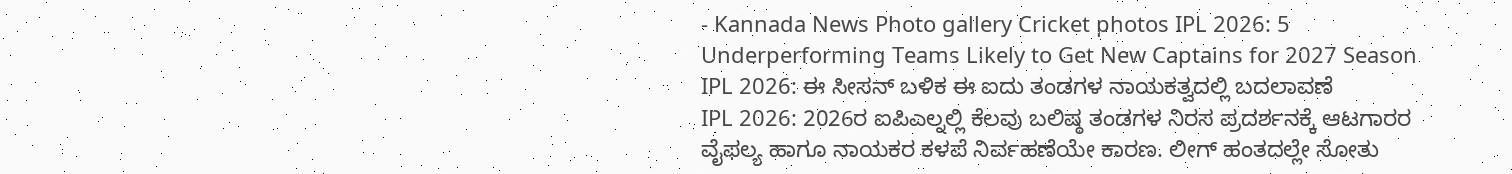- Kannada News Photo gallery Cricket photos IPL 2026: 5 Underperforming Teams Likely to Get New Captains for 2027 Season
IPL 2026: ಈ ಸೀಸನ್ ಬಳಿಕ ಈ ಐದು ತಂಡಗಳ ನಾಯಕತ್ವದಲ್ಲಿ ಬದಲಾವಣೆ
IPL 2026: 2026ರ ಐಪಿಎಲ್ನಲ್ಲಿ ಕೆಲವು ಬಲಿಷ್ಠ ತಂಡಗಳ ನಿರಸ ಪ್ರದರ್ಶನಕ್ಕೆ ಆಟಗಾರರ ವೈಫಲ್ಯ ಹಾಗೂ ನಾಯಕರ ಕಳಪೆ ನಿರ್ವಹಣೆಯೇ ಕಾರಣ. ಲೀಗ್ ಹಂತದಲ್ಲೇ ಸೋತು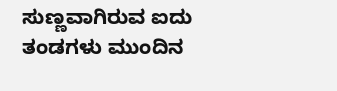ಸುಣ್ಣವಾಗಿರುವ ಐದು ತಂಡಗಳು ಮುಂದಿನ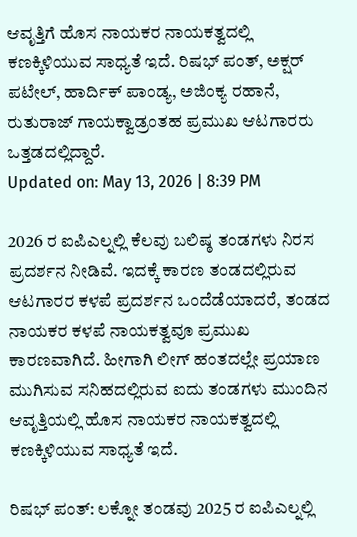ಆವೃತ್ತಿಗೆ ಹೊಸ ನಾಯಕರ ನಾಯಕತ್ವದಲ್ಲಿ ಕಣಕ್ಕಿಳಿಯುವ ಸಾಧ್ಯತೆ ಇದೆ. ರಿಷಭ್ ಪಂತ್, ಅಕ್ಷರ್ ಪಟೇಲ್, ಹಾರ್ದಿಕ್ ಪಾಂಡ್ಯ, ಅಜಿಂಕ್ಯ ರಹಾನೆ, ರುತುರಾಜ್ ಗಾಯಕ್ವಾಡ್ರಂತಹ ಪ್ರಮುಖ ಆಟಗಾರರು ಒತ್ತಡದಲ್ಲಿದ್ದಾರೆ.
Updated on: May 13, 2026 | 8:39 PM

2026 ರ ಐಪಿಎಲ್ನಲ್ಲಿ ಕೆಲವು ಬಲಿಷ್ಠ ತಂಡಗಳು ನಿರಸ ಪ್ರದರ್ಶನ ನೀಡಿವೆ. ಇದಕ್ಕೆ ಕಾರಣ ತಂಡದಲ್ಲಿರುವ ಆಟಗಾರರ ಕಳಪೆ ಪ್ರದರ್ಶನ ಒಂದೆಡೆಯಾದರೆ, ತಂಡದ ನಾಯಕರ ಕಳಪೆ ನಾಯಕತ್ವವೂ ಪ್ರಮುಖ ಕಾರಣವಾಗಿದೆ. ಹೀಗಾಗಿ ಲೀಗ್ ಹಂತದಲ್ಲೇ ಪ್ರಯಾಣ ಮುಗಿಸುವ ಸನಿಹದಲ್ಲಿರುವ ಐದು ತಂಡಗಳು ಮುಂದಿನ ಆವೃತ್ತಿಯಲ್ಲಿ ಹೊಸ ನಾಯಕರ ನಾಯಕತ್ವದಲ್ಲಿ ಕಣಕ್ಕಿಳಿಯುವ ಸಾಧ್ಯತೆ ಇದೆ.

ರಿಷಭ್ ಪಂತ್: ಲಕ್ನೋ ತಂಡವು 2025 ರ ಐಪಿಎಲ್ನಲ್ಲಿ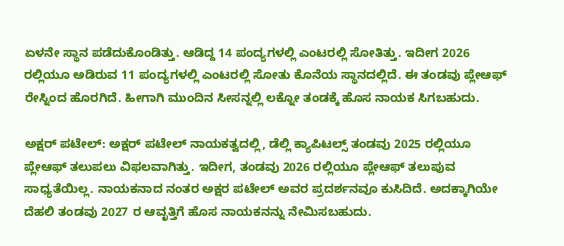ಏಳನೇ ಸ್ಥಾನ ಪಡೆದುಕೊಂಡಿತ್ತು. ಆಡಿದ್ದ 14 ಪಂದ್ಯಗಳಲ್ಲಿ ಎಂಟರಲ್ಲಿ ಸೋತಿತ್ತು. ಇದೀಗ 2026 ರಲ್ಲಿಯೂ ಅಡಿರುವ 11 ಪಂದ್ಯಗಳಲ್ಲಿ ಎಂಟರಲ್ಲಿ ಸೋತು ಕೊನೆಯ ಸ್ಥಾನದಲ್ಲಿದೆ. ಈ ತಂಡವು ಪ್ಲೇಆಫ್ ರೇಸ್ನಿಂದ ಹೊರಗಿದೆ. ಹೀಗಾಗಿ ಮುಂದಿನ ಸೀಸನ್ನಲ್ಲಿ ಲಕ್ನೋ ತಂಡಕ್ಕೆ ಹೊಸ ನಾಯಕ ಸಿಗಬಹುದು.

ಅಕ್ಷರ್ ಪಟೇಲ್: ಅಕ್ಷರ್ ಪಟೇಲ್ ನಾಯಕತ್ವದಲ್ಲಿ, ಡೆಲ್ಲಿ ಕ್ಯಾಪಿಟಲ್ಸ್ ತಂಡವು 2025 ರಲ್ಲಿಯೂ ಪ್ಲೇಆಫ್ ತಲುಪಲು ವಿಫಲವಾಗಿತ್ತು. ಇದೀಗ, ತಂಡವು 2026 ರಲ್ಲಿಯೂ ಪ್ಲೇಆಫ್ ತಲುಪುವ ಸಾಧ್ಯತೆಯಿಲ್ಲ. ನಾಯಕನಾದ ನಂತರ ಅಕ್ಷರ ಪಟೇಲ್ ಅವರ ಪ್ರದರ್ಶನವೂ ಕುಸಿದಿದೆ. ಅದಕ್ಕಾಗಿಯೇ ದೆಹಲಿ ತಂಡವು 2027 ರ ಆವೃತ್ತಿಗೆ ಹೊಸ ನಾಯಕನನ್ನು ನೇಮಿಸಬಹುದು.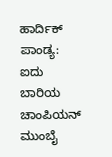ಹಾರ್ದಿಕ್ ಪಾಂಡ್ಯ: ಐದು ಬಾರಿಯ ಚಾಂಪಿಯನ್ ಮುಂಬೈ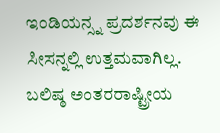ಇಂಡಿಯನ್ಸ್ನ ಪ್ರದರ್ಶನವು ಈ ಸೀಸನ್ನಲ್ಲಿ ಉತ್ತಮವಾಗಿಲ್ಲ. ಬಲಿಷ್ಠ ಅಂತರರಾಷ್ಟ್ರೀಯ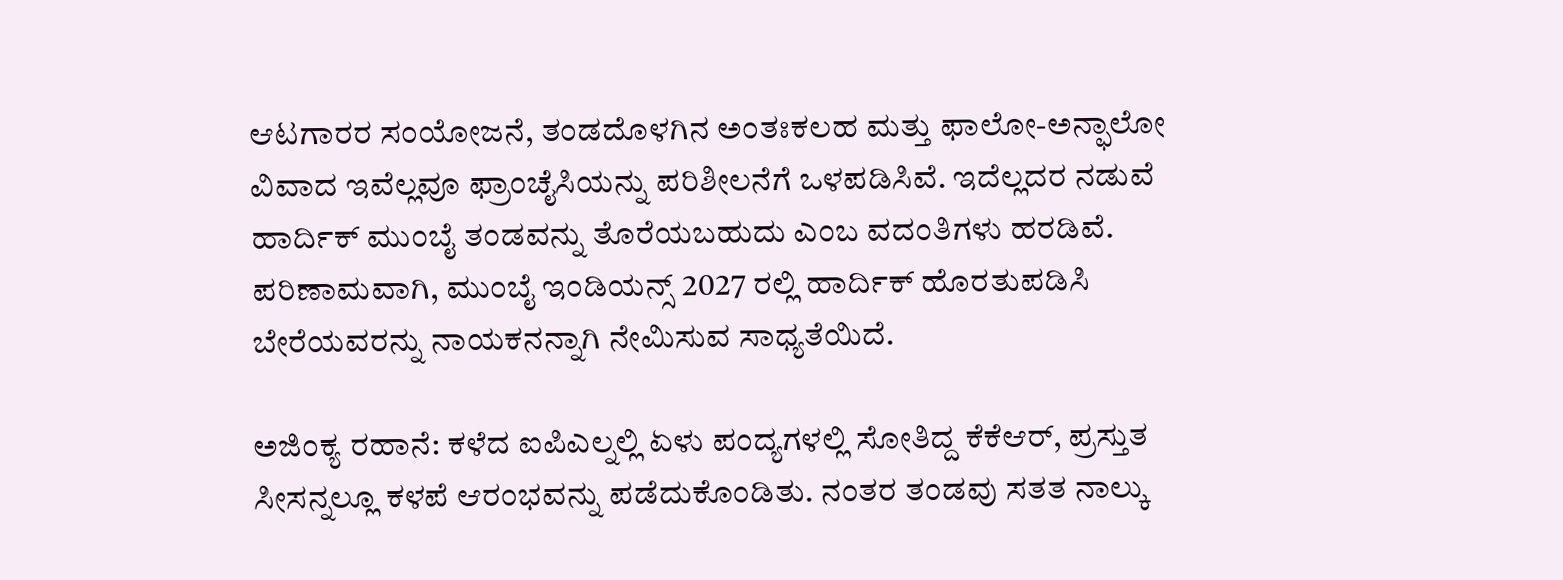ಆಟಗಾರರ ಸಂಯೋಜನೆ, ತಂಡದೊಳಗಿನ ಅಂತಃಕಲಹ ಮತ್ತು ಫಾಲೋ-ಅನ್ಫಾಲೋ ವಿವಾದ ಇವೆಲ್ಲವೂ ಫ್ರಾಂಚೈಸಿಯನ್ನು ಪರಿಶೀಲನೆಗೆ ಒಳಪಡಿಸಿವೆ. ಇದೆಲ್ಲದರ ನಡುವೆ ಹಾರ್ದಿಕ್ ಮುಂಬೈ ತಂಡವನ್ನು ತೊರೆಯಬಹುದು ಎಂಬ ವದಂತಿಗಳು ಹರಡಿವೆ. ಪರಿಣಾಮವಾಗಿ, ಮುಂಬೈ ಇಂಡಿಯನ್ಸ್ 2027 ರಲ್ಲಿ ಹಾರ್ದಿಕ್ ಹೊರತುಪಡಿಸಿ ಬೇರೆಯವರನ್ನು ನಾಯಕನನ್ನಾಗಿ ನೇಮಿಸುವ ಸಾಧ್ಯತೆಯಿದೆ.

ಅಜಿಂಕ್ಯ ರಹಾನೆ: ಕಳೆದ ಐಪಿಎಲ್ನಲ್ಲಿ ಏಳು ಪಂದ್ಯಗಳಲ್ಲಿ ಸೋತಿದ್ದ ಕೆಕೆಆರ್, ಪ್ರಸ್ತುತ ಸೀಸನ್ನಲ್ಲೂ ಕಳಪೆ ಆರಂಭವನ್ನು ಪಡೆದುಕೊಂಡಿತು. ನಂತರ ತಂಡವು ಸತತ ನಾಲ್ಕು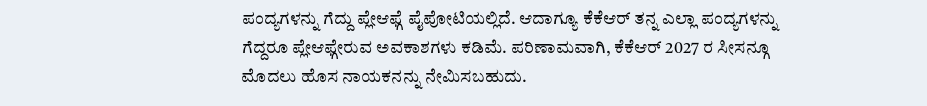ಪಂದ್ಯಗಳನ್ನು ಗೆದ್ದು ಪ್ಲೇಆಫ್ಗೆ ಪೈಪೋಟಿಯಲ್ಲಿದೆ. ಆದಾಗ್ಯೂ ಕೆಕೆಆರ್ ತನ್ನ ಎಲ್ಲಾ ಪಂದ್ಯಗಳನ್ನು ಗೆದ್ದರೂ ಪ್ಲೇಆಫ್ಗೇರುವ ಅವಕಾಶಗಳು ಕಡಿಮೆ. ಪರಿಣಾಮವಾಗಿ, ಕೆಕೆಆರ್ 2027 ರ ಸೀಸನ್ಗೂ ಮೊದಲು ಹೊಸ ನಾಯಕನನ್ನು ನೇಮಿಸಬಹುದು.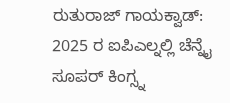ರುತುರಾಜ್ ಗಾಯಕ್ವಾಡ್: 2025 ರ ಐಪಿಎಲ್ನಲ್ಲಿ ಚೆನ್ನೈ ಸೂಪರ್ ಕಿಂಗ್ಸ್ನ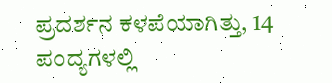ಪ್ರದರ್ಶನ ಕಳಪೆಯಾಗಿತ್ತು, 14 ಪಂದ್ಯಗಳಲ್ಲಿ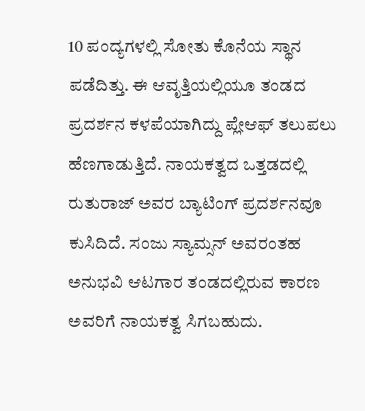10 ಪಂದ್ಯಗಳಲ್ಲಿ ಸೋತು ಕೊನೆಯ ಸ್ಥಾನ ಪಡೆದಿತ್ತು. ಈ ಆವೃತ್ತಿಯಲ್ಲಿಯೂ ತಂಡದ ಪ್ರದರ್ಶನ ಕಳಪೆಯಾಗಿದ್ದು ಪ್ಲೇಆಫ್ ತಲುಪಲು ಹೆಣಗಾಡುತ್ತಿದೆ. ನಾಯಕತ್ವದ ಒತ್ತಡದಲ್ಲಿ ರುತುರಾಜ್ ಅವರ ಬ್ಯಾಟಿಂಗ್ ಪ್ರದರ್ಶನವೂ ಕುಸಿದಿದೆ. ಸಂಜು ಸ್ಯಾಮ್ಸನ್ ಅವರಂತಹ ಅನುಭವಿ ಆಟಗಾರ ತಂಡದಲ್ಲಿರುವ ಕಾರಣ ಅವರಿಗೆ ನಾಯಕತ್ವ ಸಿಗಬಹುದು.